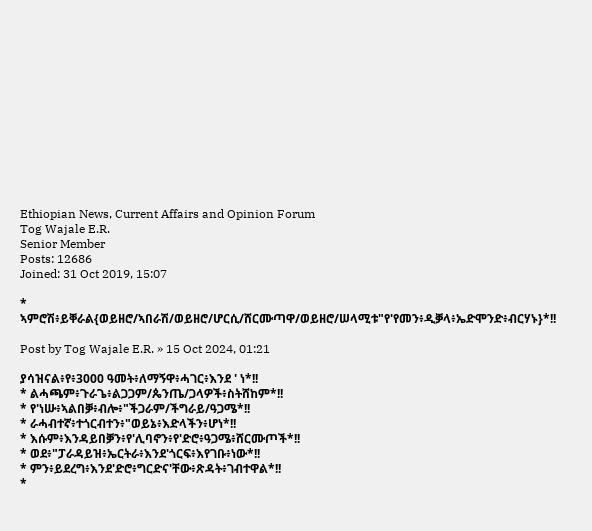Ethiopian News, Current Affairs and Opinion Forum
Tog Wajale E.R.
Senior Member
Posts: 12686
Joined: 31 Oct 2019, 15:07

* ኣምሮሽ፥ይቐራል{ወይዘሮ/ኣበራሽ/ወይዘሮ/ሆርሲ/ሸርሙጣዋ/ወይዘሮ/ሠላሚቱ"የ'የመን፥ዲቓላ፥ኤድሞንድ፥ብርሃኑ}*!!

Post by Tog Wajale E.R. » 15 Oct 2024, 01:21

ያሳዝናል፥የ፥3000 ዓመት፥ለማኝዋ፥ሓገር፥እንደ ' ነ*!!
* ልሓጫም፥ጉራጌ፥ልጋጋም/ጴንጤ/ጋላዎች፥ስትሸከም*!!
* የ'ነሡ፥ኣልበቓ፥ብሎ፥"ችጋራም/ችግራይ/ዓጋሜ*!!
* ራሓብተኛ፥ተጎርብተን፥"ወይኔ፥እድላችን፥ሆነ*!!
* እሱም፥እንዳይበቓን፥የ'ሊባኖን፥የ'ድሮ፥ዓጋሜ፥ሸርሙጦች*!!
* ወደ፥"ፓራዳይዝ፥ኤርትራ፥እንደ'ጎርፍ፥እየገቡ፥ነው*!!
* ምን፥ይደረግ፥እንደ'ድሮ፥ግርድና'ቸው፥ጽዳት፥ገብተዋል*!!
*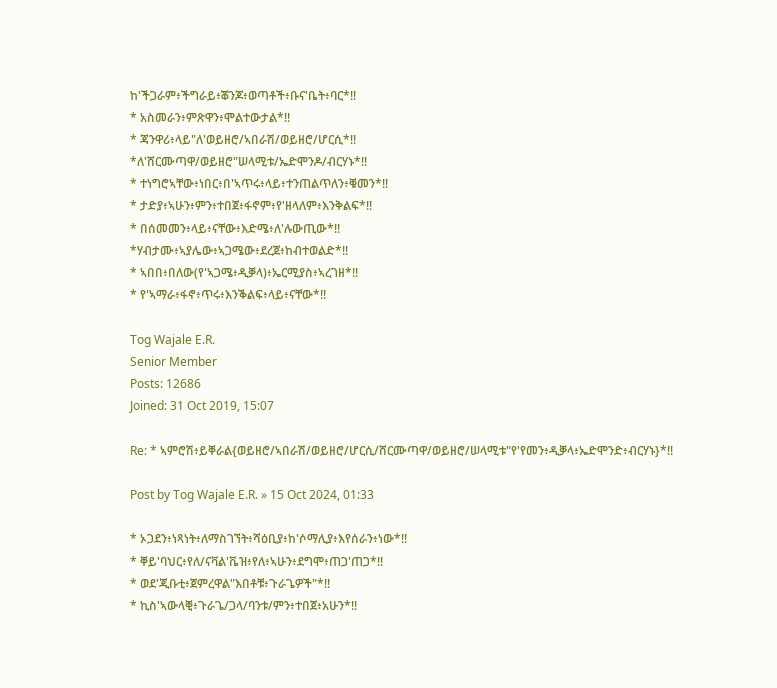ከ'ችጋራም፥ችግራይ፥ቖንጆ፥ወጣቶች፥ቡና'ቤት፥ባር*!!
* አስመራን፥ምጽዋን፥ሞልተውታል*!!
* ጃንዋሪ፥ላይ"ለ'ወይዘሮ/ኣበራሽ/ወይዘሮ/ሆርሲ*!!
*ለ'ሸርሙጣዋ/ወይዘሮ"ሠላሚቱ/ኤድሞንዶ/ብርሃኑ*!!
* ተነግሮኣቸው፥ነበር፥በ'ኣጥሩ፥ላይ፥ተንጠልጥለን፥ቑመን*!!
* ታድያ፥ኣሁን፥ምን፥ተበጀ፥ፋኖም፥የ'ዘላለም፥እንቅልፍ*!!
* በሰመመን፥ላይ፥ናቸው፥እድሜ፥ለ'ሉውጢው*!!
*ሃብታሙ፥ኣያሌው፥ኣጋሜው፥ደረጀ፥ከብተወልድ*!!
* ኣበበ፥በለው(የ'ኣጋሜ፥ዲቓላ)፥ኤርሚያስ፥ኣረገዘ*!!
* የ'ኣማራ፥ፋኖ፥ጥሩ፥እንቕልፍ፥ላይ፥ናቸው*!!

Tog Wajale E.R.
Senior Member
Posts: 12686
Joined: 31 Oct 2019, 15:07

Re: * ኣምሮሽ፥ይቐራል{ወይዘሮ/ኣበራሽ/ወይዘሮ/ሆርሲ/ሸርሙጣዋ/ወይዘሮ/ሠላሚቱ"የ'የመን፥ዲቓላ፥ኤድሞንድ፥ብርሃኑ}*!!

Post by Tog Wajale E.R. » 15 Oct 2024, 01:33

* ኦጋደን፥ነጻነት፥ለማስገኘት፥ሻዕቢያ፥ከ'ሶማሊያ፥እየሰራን፥ነው*!!
* ቐይ'ባህር፥የለ/ናቫል'ቬዝ፥የለ፥ኣሁን፥ደግሞ፥ጠጋ'ጠጋ*!!
* ወደ'ጂቡቲ፥ጀምረዋል"እበቶቹ፥ጉራጌዎች"*!!
* ኪስ'ኣውላቒ፥ጉራጌ/ጋላ/ባንቱ/ምን፥ተበጀ፥አሁን*!!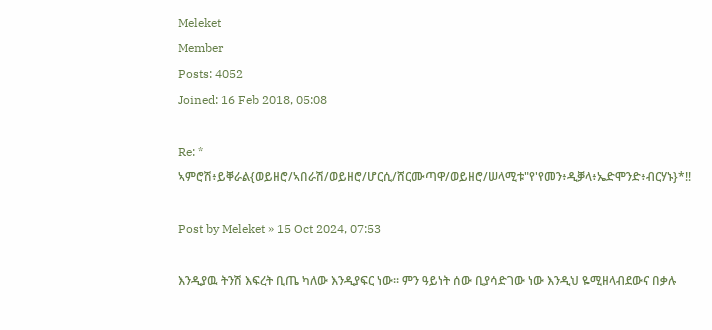Meleket
Member
Posts: 4052
Joined: 16 Feb 2018, 05:08

Re: * ኣምሮሽ፥ይቐራል{ወይዘሮ/ኣበራሽ/ወይዘሮ/ሆርሲ/ሸርሙጣዋ/ወይዘሮ/ሠላሚቱ"የ'የመን፥ዲቓላ፥ኤድሞንድ፥ብርሃኑ}*!!

Post by Meleket » 15 Oct 2024, 07:53

እንዲያዉ ትንሽ እፍረት ቢጤ ካለው እንዲያፍር ነው። ምን ዓይነት ሰው ቢያሳድገው ነው እንዲህ ዬሚዘላብደውና በቃሉ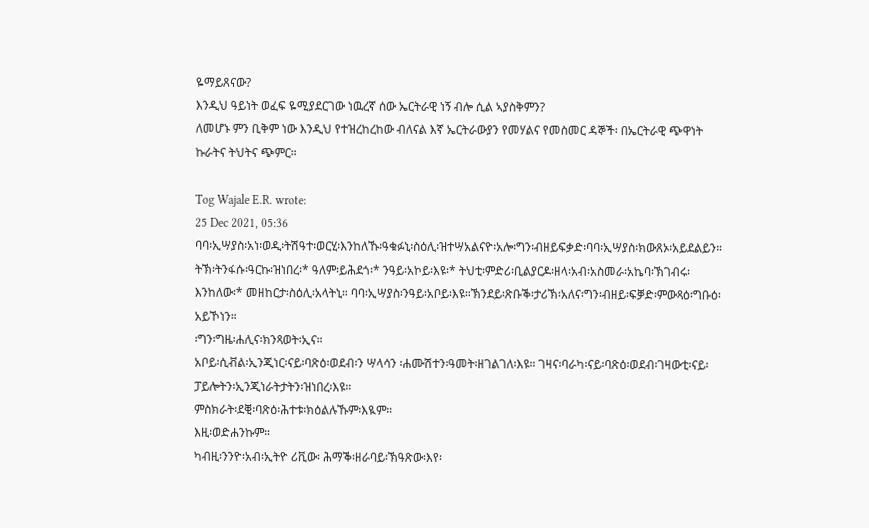ዬማይጸናው?
እንዲህ ዓይነት ወፈፍ ዬሚያደርገው ነዉረኛ ሰው ኤርትራዊ ነኝ ብሎ ሲል ኣያስቅምን?
ለመሆኑ ምን ቢቅም ነው እንዲህ የተዝረከረከው ብለናል እኛ ኤርትራውያን የመሃልና የመስመር ዳኞች፡ በኤርትራዊ ጭዋነት ኩራትና ትህትና ጭምር።

Tog Wajale E.R. wrote:
25 Dec 2021, 05:36
ባባ፡ኢሣያስ፡አነ፡ወዲ፡ትሽዓተ፡ወርሂ፡እንከለኹ፡ዓቁፉኒ፡ስዕሊ፡ዝተሣአልናዮ፡አሎ፡ግን፡ብዘይፍቃድ፡ባባ፡ኢሣያስ፡ክውጸኦ፡አይደልይን። ትኽ፡ትንፋሱ፡ዓርኩ፡ዝነበረ፡* ዓለም፡ይሕደጎ፡* ንዓይ፡አኮይ፡እዩ፡* ትህቲ፡ምድሪ፡ቢልያርዶ፡ዘላ፡አብ፡አስመራ፡አኬባ፡ኽገብሩ፡እንከለው፡* መዘከርታ፡ስዕሊ፡አላትኒ። ባባ፡ኢሣያስ፡ንዓይ፡አቦይ፡እዩ።ኽንደይ፡ጽቡቕ፡ታሪኽ፡አለና፡ግን፡ብዘይ፡ፍቓድ፡ምውጻዕ፡ግቡዕ፡አይኾነን።
፡ግን፡ግዜ፡ሐሊና፡ክንጻወት፡ኢና።
አቦይ፡ሲቭል፡ኢንጂነር፡ናይ፡ባጽዕ፡ወደብ፡ን ሣላሳን ፡ሐሙሽተን፡ዓመት፡ዘገልገለ፡እዩ። ገዛና፡ባራካ፡ናይ፡ባጽዕ፡ወደብ፡ገዛውቲ፡ናይ፡ፓይሎትን፡ኢንጂነራትታትን፡ዝነበረ፡እዩ።
ምስክራት፡ደቒ፡ባጽዕ፡ሕተቱ፡ክዕልሉኹም፡እዪም።
እዚ፡ወድሐንኩም።
ካብዚ፡ንንዮ፡አብ፡ኢትዮ ሪቪው፡ ሕማቕ፡ዘራባይ፡ኽዓጽው፡እየ፡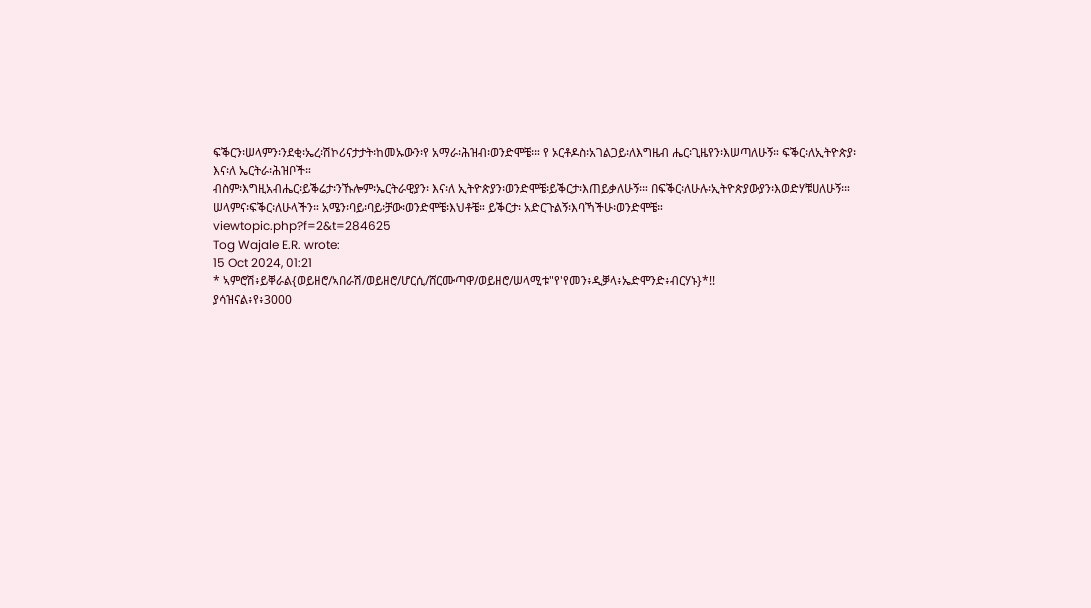ፍቕርን፡ሠላምን፡ንደቂ፡ኤረ፡ሽኮሪናታታት፡ከመኡውን፡የ አማራ፡ሕዝብ፡ወንድሞቼ፡። የ ኦርቶዶስ፡አገልጋይ፡ለእግዜብ ሔር፡ጊዜየን፡እሠጣለሁኝ። ፍቕር፡ለኢትዮጵያ፡ እና፡ለ ኤርትራ፡ሕዝቦች።
ብስም፡እግዚአብሔር፡ይቕሬታ፡ንኹሎም፡ኤርትራዊያን፡ እና፡ለ ኢትዮጵያን፡ወንድሞቼ፡ይቕርታ፡እጠይቃለሁኝ፡። በፍቕር፡ለሁሉ፡ኢትዮጵያውያን፡እወድሃቹሀለሁኝ፡። ሠላምና፡ፍቕር፡ለሁላችን። አሜን፡ባይ፡ባይ፡ቻው፡ወንድሞቼ፡እህቶቼ። ይቕርታ፡ አድርጉልኝ፡እባኻችሁ፡ወንድሞቼ።
viewtopic.php?f=2&t=284625
Tog Wajale E.R. wrote:
15 Oct 2024, 01:21
* ኣምሮሽ፥ይቐራል{ወይዘሮ/ኣበራሽ/ወይዘሮ/ሆርሲ/ሸርሙጣዋ/ወይዘሮ/ሠላሚቱ"የ'የመን፥ዲቓላ፥ኤድሞንድ፥ብርሃኑ}*!!
ያሳዝናል፥የ፥3000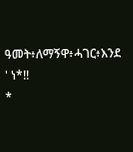ዓመት፥ለማኝዋ፥ሓገር፥እንደ ' ነ*!!
*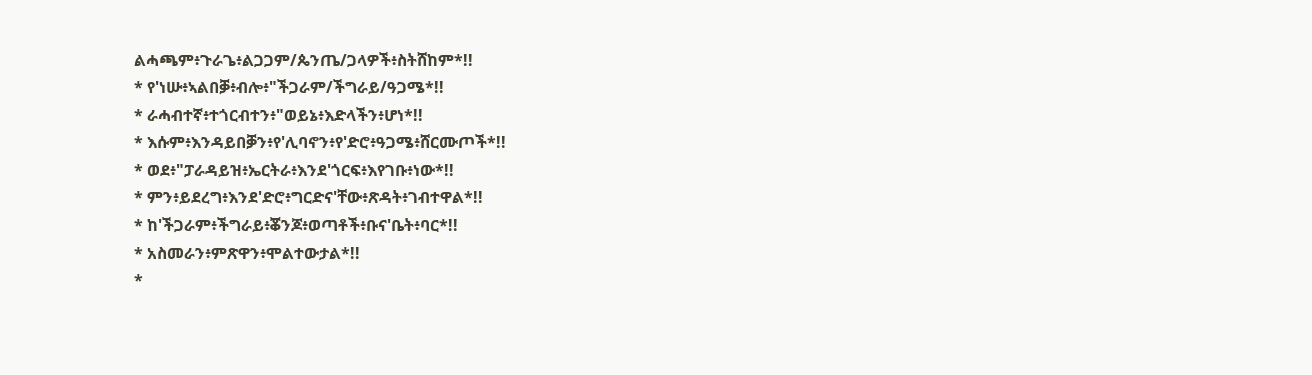ልሓጫም፥ጉራጌ፥ልጋጋም/ጴንጤ/ጋላዎች፥ስትሸከም*!!
* የ'ነሡ፥ኣልበቓ፥ብሎ፥"ችጋራም/ችግራይ/ዓጋሜ*!!
* ራሓብተኛ፥ተጎርብተን፥"ወይኔ፥እድላችን፥ሆነ*!!
* እሱም፥እንዳይበቓን፥የ'ሊባኖን፥የ'ድሮ፥ዓጋሜ፥ሸርሙጦች*!!
* ወደ፥"ፓራዳይዝ፥ኤርትራ፥እንደ'ጎርፍ፥እየገቡ፥ነው*!!
* ምን፥ይደረግ፥እንደ'ድሮ፥ግርድና'ቸው፥ጽዳት፥ገብተዋል*!!
* ከ'ችጋራም፥ችግራይ፥ቖንጆ፥ወጣቶች፥ቡና'ቤት፥ባር*!!
* አስመራን፥ምጽዋን፥ሞልተውታል*!!
*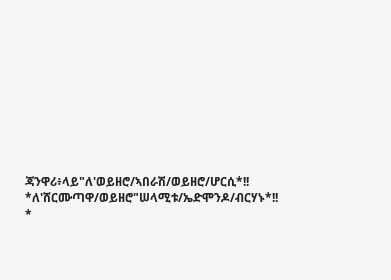ጃንዋሪ፥ላይ"ለ'ወይዘሮ/ኣበራሽ/ወይዘሮ/ሆርሲ*!!
*ለ'ሸርሙጣዋ/ወይዘሮ"ሠላሚቱ/ኤድሞንዶ/ብርሃኑ*!!
*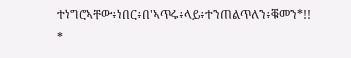ተነግሮኣቸው፥ነበር፥በ'ኣጥሩ፥ላይ፥ተንጠልጥለን፥ቑመን*!!
*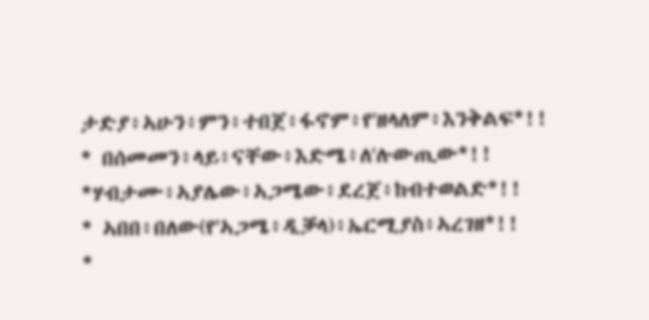ታድያ፥ኣሁን፥ምን፥ተበጀ፥ፋኖም፥የ'ዘላለም፥እንቅልፍ*!!
* በሰመመን፥ላይ፥ናቸው፥እድሜ፥ለ'ሉውጢው*!!
*ሃብታሙ፥ኣያሌው፥ኣጋሜው፥ደረጀ፥ከብተወልድ*!!
* ኣበበ፥በለው(የ'ኣጋሜ፥ዲቓላ)፥ኤርሚያስ፥ኣረገዘ*!!
*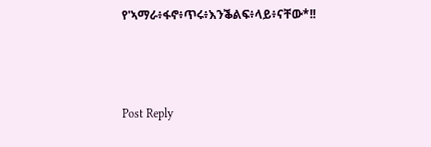የ'ኣማራ፥ፋኖ፥ጥሩ፥እንቕልፍ፥ላይ፥ናቸው*!!



Post Reply